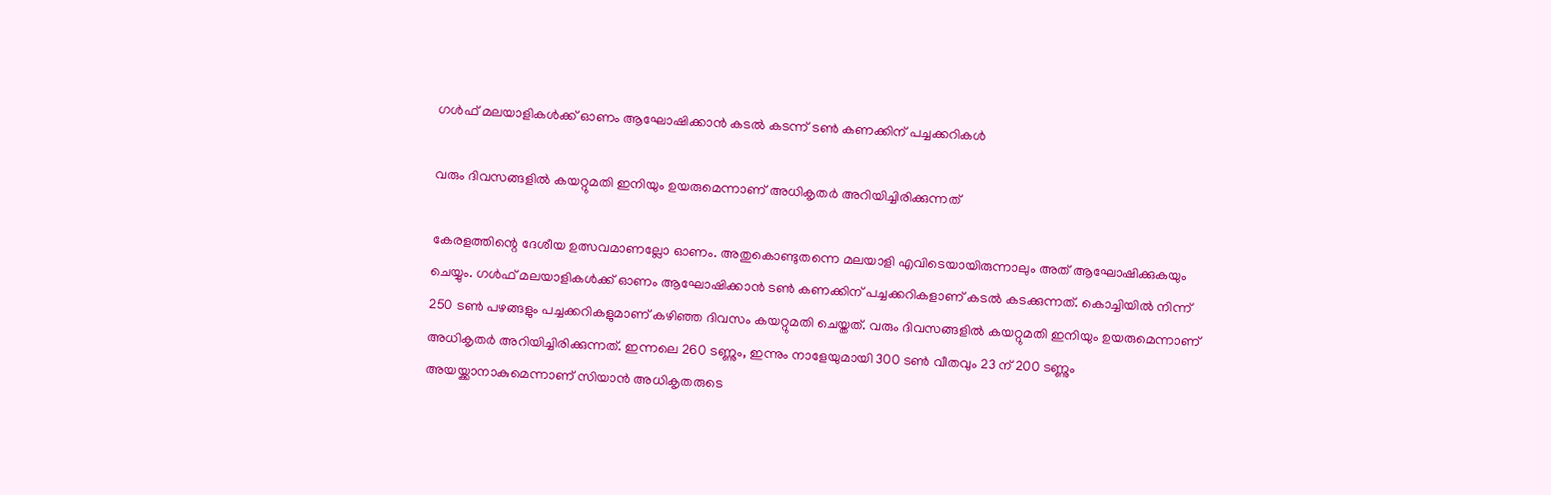ഗള്‍ഫ് മലയാളികള്‍ക്ക് ഓണം ആഘോഷിക്കാന്‍ കടല്‍ കടന്ന് ടണ്‍ കണക്കിന് പച്ചക്കറികള്‍

വരും ദിവസങ്ങളില്‍ കയറ്റുമതി ഇനിയും ഉയരുമെന്നാണ് അധികൃതര്‍ അറിയിച്ചിരിക്കുന്നത്

കേരളത്തിന്റെ ദേശീയ ഉത്സവമാണല്ലോ ഓണം. അതുകൊണ്ടുതന്നെ മലയാളി എവിടെയായിരുന്നാലും അത് ആഘോഷിക്കുകയും ചെയ്യും. ഗള്‍ഫ് മലയാളികള്‍ക്ക് ഓണം ആഘോഷിക്കാന്‍ ടണ്‍ കണക്കിന് പച്ചക്കറികളാണ് കടല്‍ കടക്കുന്നത്. കൊച്ചിയില്‍ നിന്ന് 250 ടണ്‍ പഴങ്ങളും പച്ചക്കറികളുമാണ് കഴിഞ്ഞ ദിവസം കയറ്റുമതി ചെയ്തത്. വരും ദിവസങ്ങളില്‍ കയറ്റുമതി ഇനിയും ഉയരുമെന്നാണ് അധികൃതര്‍ അറിയിച്ചിരിക്കുന്നത്. ഇന്നലെ 260 ടണ്ണും, ഇന്നും നാളേയുമായി 300 ടണ്‍ വീതവും 23 ന് 200 ടണ്ണും അയയ്ക്കാനാകുമെന്നാണ് സിയാന്‍ അധികൃതരുടെ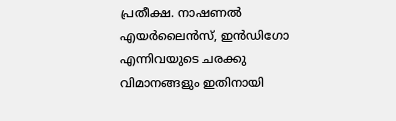പ്രതീക്ഷ. നാഷണല്‍ എയര്‍ലൈന്‍സ്, ഇന്‍ഡിഗോ എന്നിവയുടെ ചരക്കു വിമാനങ്ങളും ഇതിനായി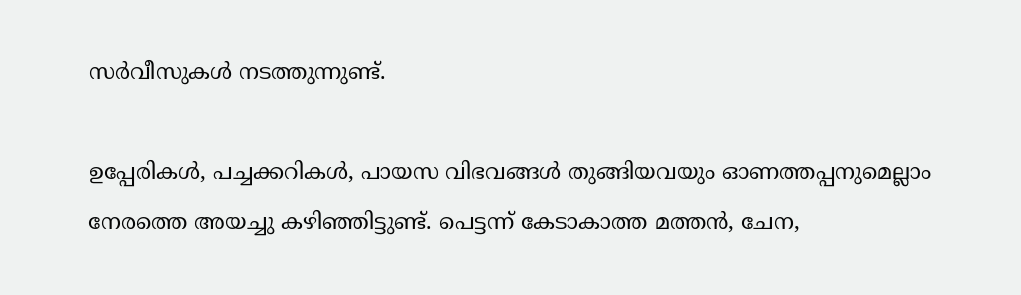സര്‍വീസുകള്‍ നടത്തുന്നുണ്ട്.

ഉപ്പേരികള്‍, പച്ചക്കറികള്‍, പായസ വിഭവങ്ങള്‍ തുങ്ങിയവയും ഓണത്തപ്പനുമെല്ലാം നേരത്തെ അയച്ചു കഴിഞ്ഞിട്ടുണ്ട്. പെട്ടന്ന് കേടാകാത്ത മത്തന്‍, ചേന,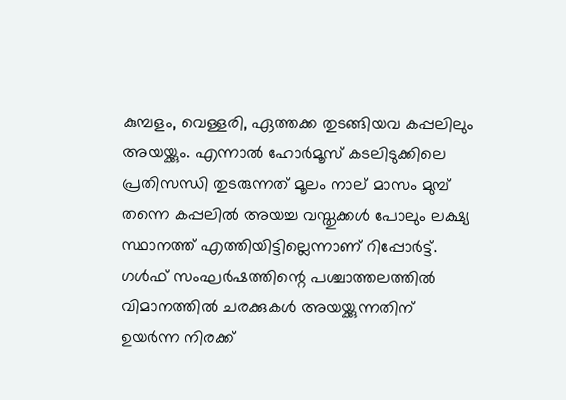കുമ്പളം, വെള്ളരി, ഏത്തക്ക തുടങ്ങിയവ കപ്പലിലും അയയ്ക്കും. എന്നാല്‍ ഹോര്‍മൂസ് കടലിടുക്കിലെ പ്രതിസന്ധി തുടരുന്നത് മൂലം നാല് മാസം മുമ്പ് തന്നെ കപ്പലില്‍ അയച്ച വസ്തുക്കള്‍ പോലും ലക്ഷ്യ സ്ഥാനത്ത് എത്തിയിട്ടില്ലെന്നാണ് റിപ്പോര്‍ട്ട്. ഗള്‍ഫ് സംഘര്‍ഷത്തിന്റെ പശ്ചാത്തലത്തില്‍ വിമാനത്തില്‍ ചരക്കുകള്‍ അയയ്ക്കുന്നതിന് ഉയര്‍ന്ന നിരക്ക്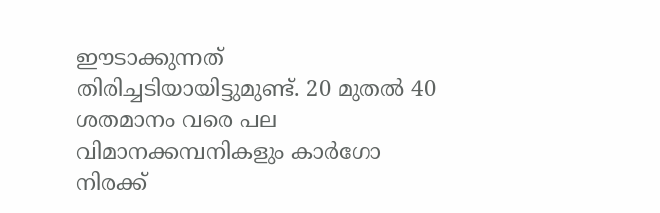ഈടാക്കുന്നത് തിരിച്ചടിയായിട്ടുമുണ്ട്. 20 മുതല്‍ 40 ശതമാനം വരെ പല വിമാനക്കമ്പനികളും കാര്‍ഗോ നിരക്ക്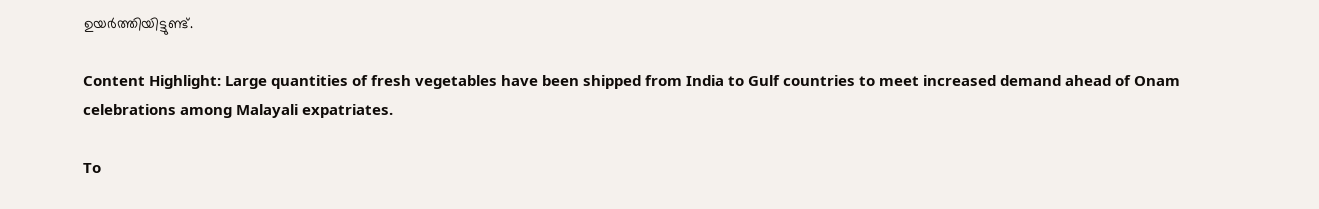ഉയര്‍ത്തിയിട്ടുണ്ട്.

Content Highlight: Large quantities of fresh vegetables have been shipped from India to Gulf countries to meet increased demand ahead of Onam celebrations among Malayali expatriates.

To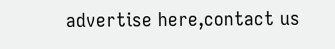advertise here,contact us